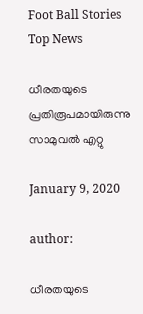Foot Ball Stories Top News

ധീരതയുടെ പ്രതിരൂപമായിരുന്നു സാമുവല്‍ എറ്റു

January 9, 2020

author:

ധീരതയുടെ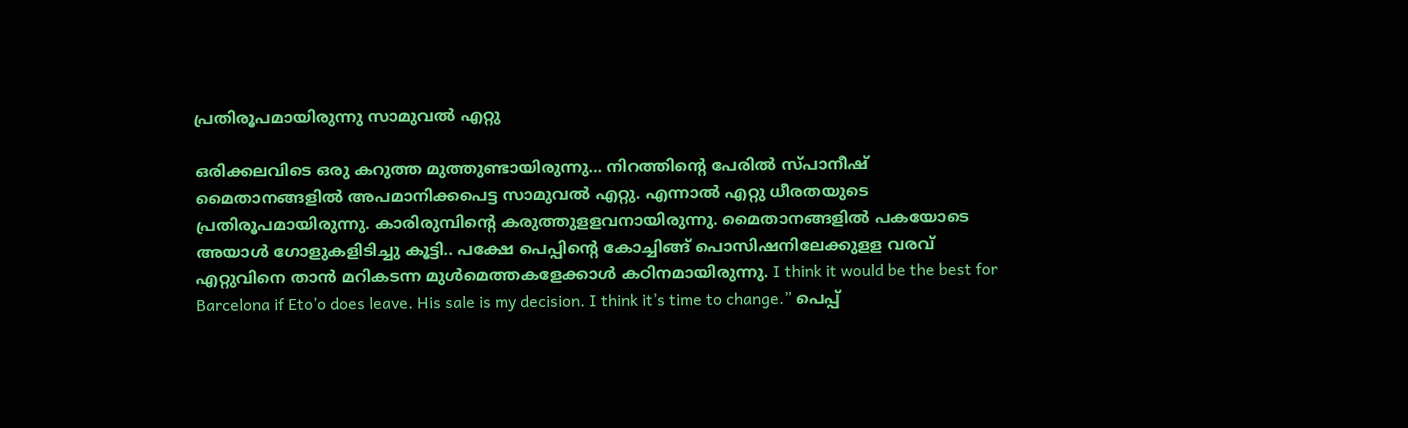പ്രതിരൂപമായിരുന്നു സാമുവല്‍ എറ്റു

ഒരിക്കലവിടെ ഒരു കറുത്ത മുത്തുണ്ടായിരുന്നു… നിറത്തിന്റെ പേരില്‍ സ്പാനീഷ് മൈതാനങ്ങളില്‍ അപമാനിക്കപെട്ട സാമുവല്‍ എറ്റു. എന്നാല്‍ എറ്റു ധീരതയുടെ പ്രതിരൂപമായിരുന്നു. കാരിരുമ്പിന്റെ കരുത്തുളളവനായിരുന്നു. മൈതാനങ്ങളില്‍ പകയോടെ അയാള്‍ ഗോളുകളിടിച്ചു കൂട്ടി.. പക്ഷേ പെപ്പിന്റെ കോച്ചിങ്ങ് പൊസിഷനിലേക്കുളള വരവ് എറ്റുവിനെ താന്‍ മറികടന്ന മുള്‍മെത്തകളേക്കാള്‍ കഠിനമായിരുന്നു. I think it would be the best for Barcelona if Eto’o does leave. His sale is my decision. I think it’s time to change.” പെപ്പ്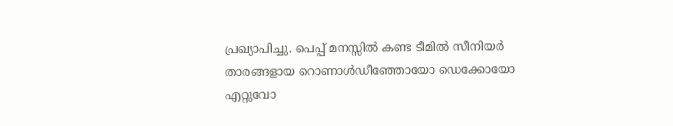പ്രഖ്യാപിച്ചു. പെപ്പ് മനസ്സില്‍ കണ്ട ടീമില്‍ സീനിയര്‍ താരങ്ങളായ റൊണാള്‍ഡീഞ്ഞോയോ ഡെക്കോയോ എറ്റുവോ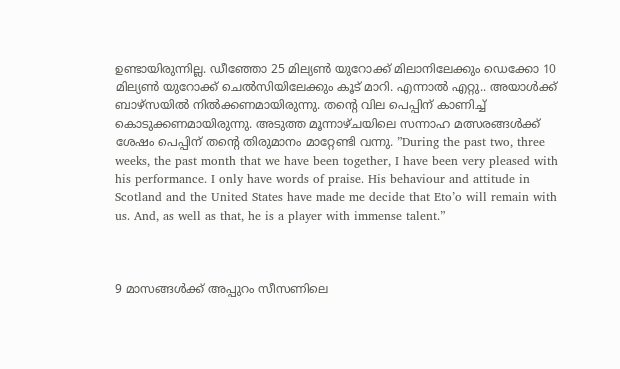ഉണ്ടായിരുന്നില്ല. ഡീഞ്ഞോ 25 മില്യൺ യുറോക്ക് മിലാനിലേക്കും ഡെക്കോ 10 മില്യൺ യുറോക്ക് ചെല്‍സിയിലേക്കും കൂട് മാറി. എന്നാല്‍ എറ്റു.. അയാള്‍ക്ക് ബാഴ്സയില്‍ നില്‍ക്കണമായിരുന്നു. തന്റെ വില പെപ്പിന് കാണിച്ച് കൊടുക്കണമായിരുന്നു. അടുത്ത മൂന്നാഴ്ചയിലെ സന്നാഹ മത്സരങ്ങള്‍ക്ക് ശേഷം പെപ്പിന് തന്റെ തിരുമാനം മാറ്റേണ്ടി വന്നു. ”During the past two, three weeks, the past month that we have been together, I have been very pleased with his performance. I only have words of praise. His behaviour and attitude in Scotland and the United States have made me decide that Eto’o will remain with us. And, as well as that, he is a player with immense talent.”



9 മാസങ്ങള്‍ക്ക് അപ്പുറം സീസണിലെ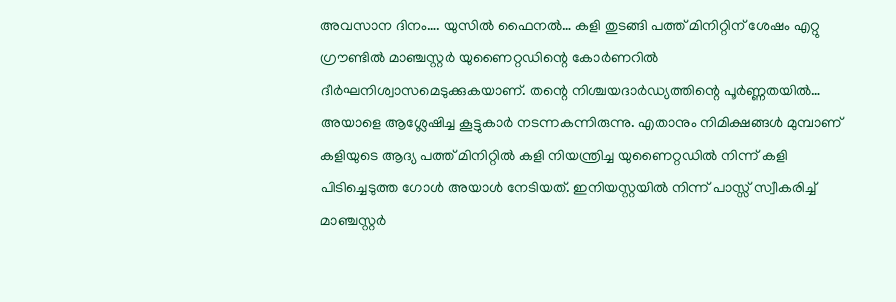അവസാന ദിനം…. യുസില്‍ ഫൈനല്‍… കളി തുടങ്ങി പത്ത് മിനിറ്റിന് ശേഷം എറ്റു ഗ്രൗണ്ടില്‍ മാഞ്ചസ്റ്റര്‍ യുണൈറ്റഡിന്റെ കോര്‍ണറില്‍ ദീര്‍ഘനിശ്വാസമെടുക്കുകയാണ്. തന്റെ നിശ്ചയദാര്‍ഡ്യത്തിന്റെ പൂര്‍ണ്ണതയില്‍… അയാളെ ആശ്ലേഷിച്ച കൂട്ടുകാര്‍ നടന്നകന്നിരുന്നു. എതാനും നിമിക്ഷങ്ങള്‍ മുമ്പാണ് കളിയുടെ ആദ്യ പത്ത് മിനിറ്റില്‍ കളി നിയന്ത്രിച്ച യുണൈറ്റഡില്‍ നിന്ന് കളി പിടിച്ചെടുത്ത ഗോള്‍ അയാള്‍ നേടിയത്. ഇനിയസ്റ്റയില്‍ നിന്ന് പാസ്സ് സ്വീകരിച്ച് മാഞ്ചസ്റ്റര്‍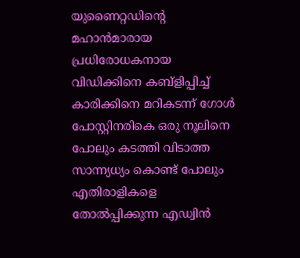യുണൈറ്റഡിന്റെ മഹാന്‍മാരായ പ്രധിരോധകനായ വിഡിക്കിനെ കബ്ളിപ്പിച്ച് കാരിക്കിനെ മറികടന്ന് ഗോള്‍ പോസ്റ്റിനരികെ ഒരു നൂലിനെ പോലും കടത്തി വിടാത്ത സാന്ന്യധ്യം കൊണ്ട് പോലും എതിരാളികളെ തോല്‍പ്പിക്കുന്ന എഡ്വിന്‍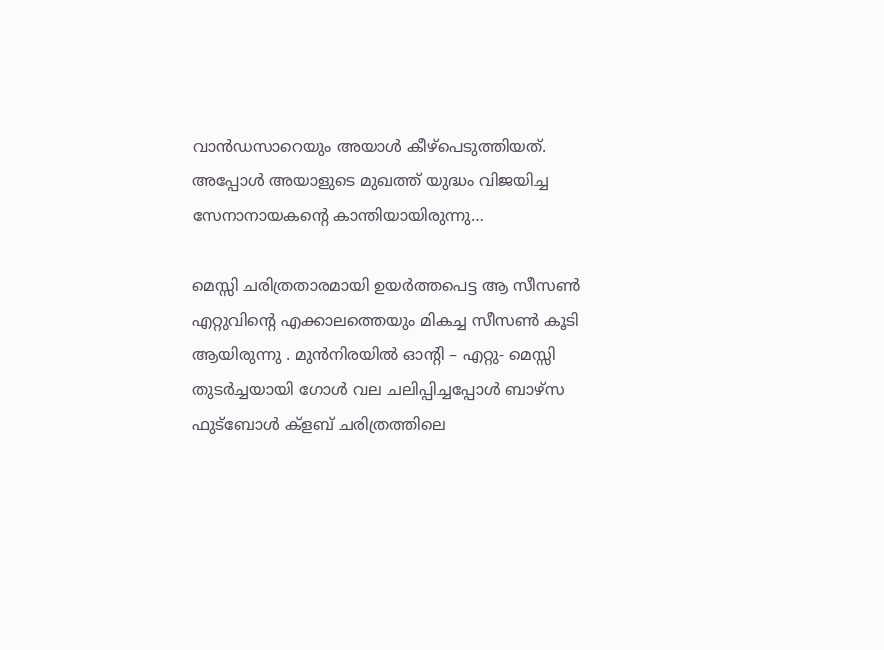വാന്‍ഡസാറെയും അയാള്‍ കീഴ്പെടുത്തിയത്. അപ്പോള്‍ അയാളുടെ മുഖത്ത് യുദ്ധം വിജയിച്ച സേനാനായകന്റെ കാന്തിയായിരുന്നു…

മെസ്സി ചരിത്രതാരമായി ഉയര്‍ത്തപെട്ട ആ സീസണ്‍ എറ്റുവിന്റെ എക്കാലത്തെയും മികച്ച സീസണ്‍ കൂടി ആയിരുന്നു . മുന്‍നിരയില്‍ ഓന്‍റി – എറ്റു- മെസ്സി തുടര്‍ച്ചയായി ഗോള്‍ വല ചലിപ്പിച്ചപ്പോള്‍ ബാഴ്സ ഫുട്ബോള്‍ ക്ളബ് ചരിത്രത്തിലെ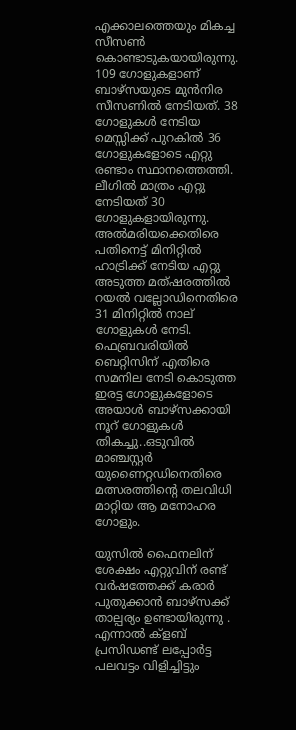എക്കാലത്തെയും മികച്ച സീസണ്‍ കൊണ്ടാടുകയായിരുന്നു. 109 ഗോളുകളാണ് ബാഴ്സയുടെ മുന്‍നിര സീസണില്‍ നേടിയത്. 38 ഗോളുകള്‍ നേടിയ മെസ്സിക്ക് പുറകില്‍ 36 ഗോളുകളോടെ എറ്റു രണ്ടാം സ്ഥാനത്തെത്തി. ലീഗില്‍ മാത്രം എറ്റു നേടിയത് 30 ഗോളുകളായിരുന്നു. അല്‍മരിയക്കെതിരെ പതിനെട്ട് മിനിറ്റില്‍ ഹാട്രിക്ക് നേടിയ എറ്റു അടുത്ത മത്ഷരത്തില്‍ റയല്‍ വല്ലോഡിനെതിരെ 31 മിനിറ്റില്‍ നാല് ഗോളുകള്‍ നേടി. ഫെബ്രവരിയില്‍ ബെറ്റിസിന് എതിരെ സമനില നേടി കൊടുത്ത ഇരട്ട ഗോളുകളോടെ അയാള്‍ ബാഴ്സക്കായി നൂറ് ഗോളുകള്‍ തികച്ചു..ഒടുവില്‍ മാഞ്ചസ്റ്റര്‍ യുണൈറ്റഡിനെതിരെ മത്സരത്തിന്റെ തലവിധി മാറ്റിയ ആ മനോഹര ഗോളും.

യുസില്‍ ഫൈനലിന് ശേക്ഷം എറ്റുവിന് രണ്ട് വര്‍ഷത്തേക്ക് കരാര്‍ പുതുക്കാന്‍ ബാഴ്സക്ക് താല്പര്യം ഉണ്ടായിരുന്നു . എന്നാല്‍ ക്ളബ് പ്രസിഡണ്ട് ലപ്പോര്‍ട്ട പലവട്ടം വിളിച്ചിട്ടും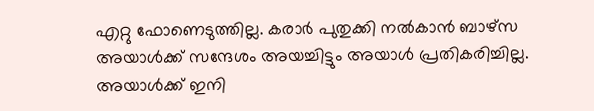എറ്റു ഫോണെടുത്തില്ല. കരാര്‍ പുതുക്കി നല്‍കാന്‍ ബാഴ്സ അയാള്‍ക്ക് സന്ദേശം അയച്ചിട്ടും അയാള്‍ പ്രതികരിച്ചില്ല. അയാള്‍ക്ക് ഇനി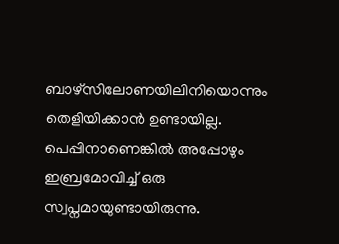ബാഴ്സിലോണയിലിനിയൊന്നും തെളിയിക്കാന്‍ ഉണ്ടായില്ല. പെപ്പിനാണെങ്കില്‍ അപ്പോഴും ഇബ്രമോവിച്ച് ഒരു സ്വപ്നമായുണ്ടായിരുന്നു.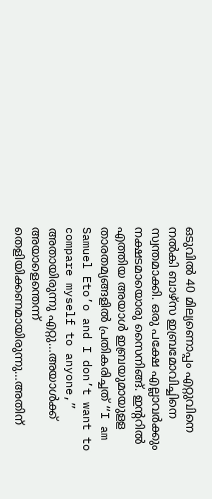ഒടുവില്‍ 40 മില്യണൊപ്പം എറ്റുവിനെ നല്‍കി ബാഴ്സ ഇബ്രമോവിച്ചിനെ സ്വന്തമാക്കി. ഒരു പക്ഷേ എല്ലാവര്‍ക്കും നക്ഷടമായൊരു സൈനിങ്ങ്. ഇന്ററിൽ എത്തിയ അയാള്‍ ഇബ്രയുമായുളള താരതമ്യങ്ങളില്‍ പ്രതികരിച്ചത് “I am Samuel Eto’o and I don’t want to compare myself to anyone,” അതായിരുന്നു എറ്റു…അയാള്‍ക്ക് അയാളെന്തെന്ന് തെളിയിക്കണമായിരുന്നു…അതിന്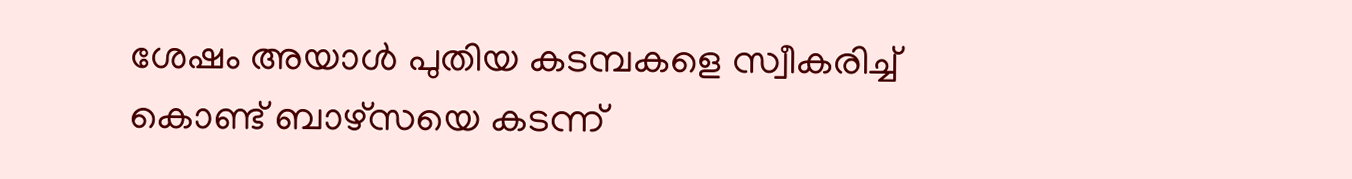ശേഷം അയാള്‍ പുതിയ കടമ്പകളെ സ്വീകരിച്ച് കൊണ്ട് ബാഴ്സയെ കടന്ന്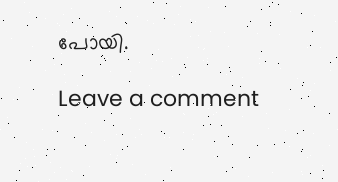പോയി.

Leave a comment